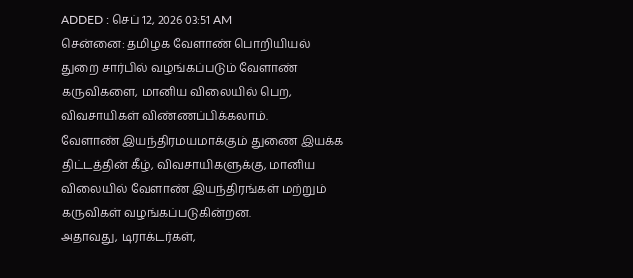ADDED : செப் 12, 2026 03:51 AM
சென்னை: தமிழக வேளாண் பொறியியல் துறை சார்பில் வழங்கப்படும் வேளாண் கருவிகளை, மானிய விலையில் பெற, விவசாயிகள் விண்ணப்பிக்கலாம்.
வேளாண் இயந்திரமயமாக்கும் துணை இயக்க திட்டத்தின் கீழ், விவசாயிகளுக்கு, மானிய விலையில் வேளாண் இயந்திரங்கள் மற்றும் கருவிகள் வழங்கப்படுகின்றன.
அதாவது, டிராக்டர்கள்,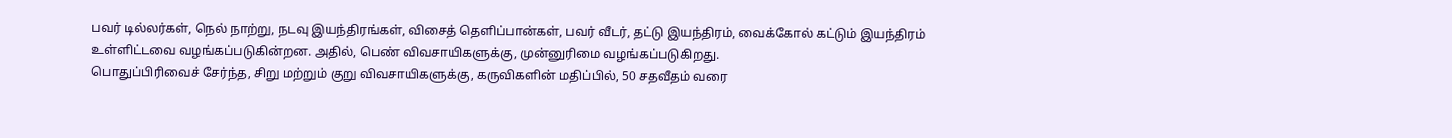பவர் டில்லர்கள், நெல் நாற்று, நடவு இயந்திரங்கள், விசைத் தெளிப்பான்கள், பவர் வீடர், தட்டு இயந்திரம், வைக்கோல் கட்டும் இயந்திரம் உள்ளிட்டவை வழங்கப்படுகின்றன. அதில், பெண் விவசாயிகளுக்கு, முன்னுரிமை வழங்கப்படுகிறது.
பொதுப்பிரிவைச் சேர்ந்த, சிறு மற்றும் குறு விவசாயிகளுக்கு, கருவிகளின் மதிப்பில், 50 சதவீதம் வரை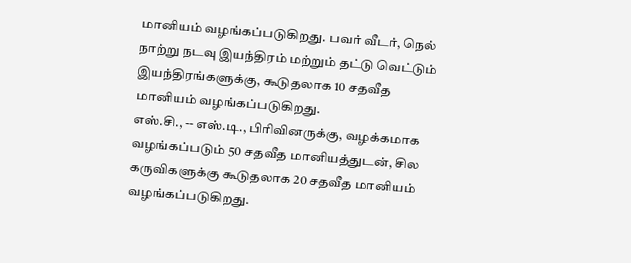மானியம் வழங்கப்படுகிறது. பவர் வீடர், நெல் நாற்று நடவு இயந்திரம் மற்றும் தட்டு வெட்டும் இயந்திரங்களுக்கு, கூடுதலாக 10 சதவீத மானியம் வழங்கப்படுகிறது.
எஸ்.சி., -- எஸ்.டி., பிரிவினருக்கு, வழக்கமாக வழங்கப்படும் 50 சதவீத மானியத்துடன், சில கருவிகளுக்கு கூடுதலாக 20 சதவீத மானியம் வழங்கப்படுகிறது.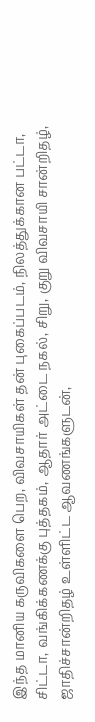இந்த மானிய கருவிகளை பெற, விவசாயிகள் தன் புகைப்படம், நிலத்துக்கான பட்டா, சிட்டா, வங்கிக்கணக்கு புத்தகம், ஆதார் அட்டை நகல், சிறு, குறு விவசாயி சான்றிதழ், ஜாதிச்சான்றிதழ் உள்ளிட்ட ஆவணங்களுடன்,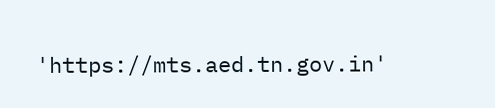'https://mts.aed.tn.gov.in'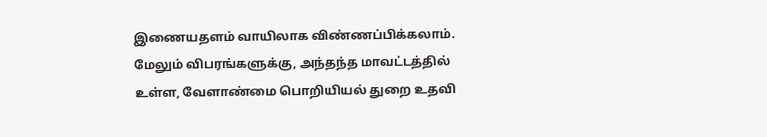இணையதளம் வாயிலாக விண்ணப்பிக்கலாம்.
மேலும் விபரங்களுக்கு, அந்தந்த மாவட்டத்தில் உள்ள, வேளாண்மை பொறியியல் துறை உதவி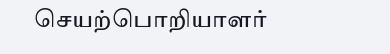செயற்பொறியாளர்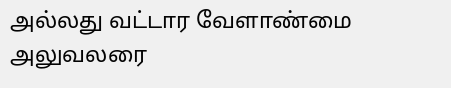அல்லது வட்டார வேளாண்மை அலுவலரை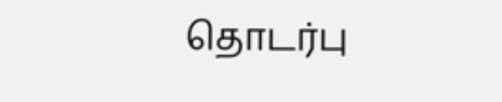தொடர்பு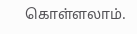கொள்ளலாம்.